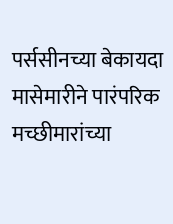पर्ससीनच्या बेकायदा मासेमारीने पारंपरिक मच्छीमारांच्या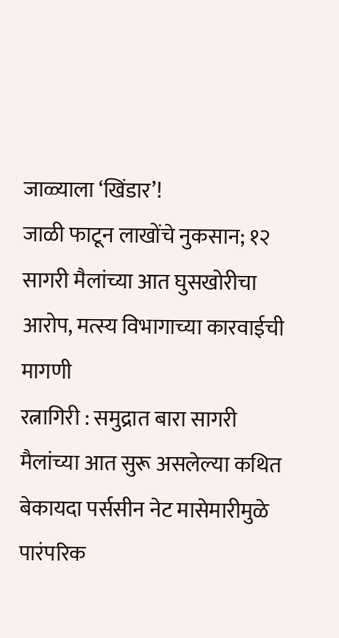जाळ्याला ‘खिंडार’!
जाळी फाटून लाखोंचे नुकसान; १२ सागरी मैलांच्या आत घुसखोरीचा आरोप, मत्स्य विभागाच्या कारवाईची मागणी
रत्नागिरी : समुद्रात बारा सागरी मैलांच्या आत सुरू असलेल्या कथित बेकायदा पर्ससीन नेट मासेमारीमुळे पारंपरिक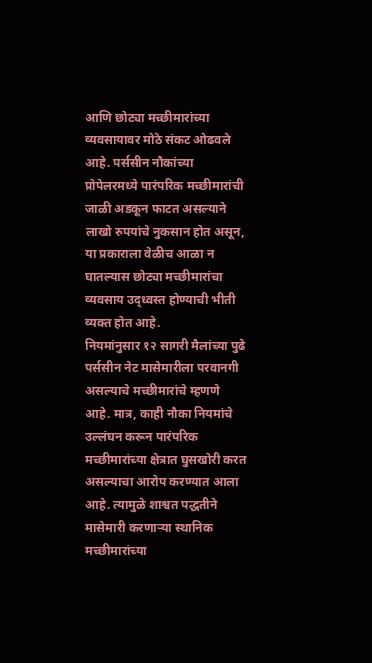आणि छोट्या मच्छीमारांच्या व्यवसायावर मोठे संकट ओढवले आहे. पर्ससीन नौकांच्या प्रोपेलरमध्ये पारंपरिक मच्छीमारांची जाळी अडकून फाटत असल्याने लाखो रुपयांचे नुकसान होत असून, या प्रकाराला वेळीच आळा न घातल्यास छोट्या मच्छीमारांचा व्यवसाय उद्ध्वस्त होण्याची भीती व्यक्त होत आहे.
नियमांनुसार १२ सागरी मैलांच्या पुढे पर्ससीन नेट मासेमारीला परवानगी असल्याचे मच्छीमारांचे म्हणणे आहे. मात्र, काही नौका नियमांचे उल्लंघन करून पारंपरिक मच्छीमारांच्या क्षेत्रात घुसखोरी करत असल्याचा आरोप करण्यात आला आहे. त्यामुळे शाश्वत पद्धतीने मासेमारी करणाऱ्या स्थानिक मच्छीमारांच्या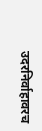उदरनिर्वाहावरच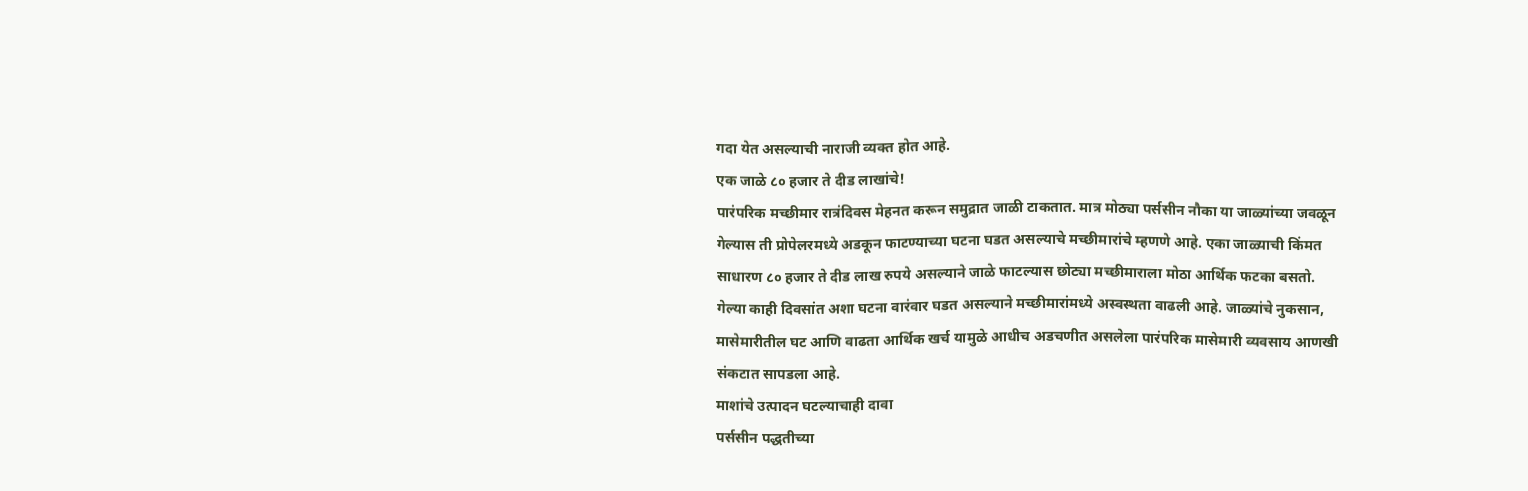गदा येत असल्याची नाराजी व्यक्त होत आहे.
एक जाळे ८० हजार ते दीड लाखांचे!
पारंपरिक मच्छीमार रात्रंदिवस मेहनत करून समुद्रात जाळी टाकतात. मात्र मोठ्या पर्ससीन नौका या जाळ्यांच्या जवळून गेल्यास ती प्रोपेलरमध्ये अडकून फाटण्याच्या घटना घडत असल्याचे मच्छीमारांचे म्हणणे आहे. एका जाळ्याची किंमत साधारण ८० हजार ते दीड लाख रुपये असल्याने जाळे फाटल्यास छोट्या मच्छीमाराला मोठा आर्थिक फटका बसतो.
गेल्या काही दिवसांत अशा घटना वारंवार घडत असल्याने मच्छीमारांमध्ये अस्वस्थता वाढली आहे. जाळ्यांचे नुकसान, मासेमारीतील घट आणि वाढता आर्थिक खर्च यामुळे आधीच अडचणीत असलेला पारंपरिक मासेमारी व्यवसाय आणखी संकटात सापडला आहे.
माशांचे उत्पादन घटल्याचाही दावा
पर्ससीन पद्धतीच्या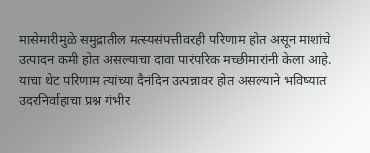मासेमारीमुळे समुद्रातील मत्स्यसंपत्तीवरही परिणाम होत असून माशांचे उत्पादन कमी होत असल्याचा दावा पारंपरिक मच्छीमारांनी केला आहे. याचा थेट परिणाम त्यांच्या दैनंदिन उत्पन्नावर होत असल्याने भविष्यात उदरनिर्वाहाचा प्रश्न गंभीर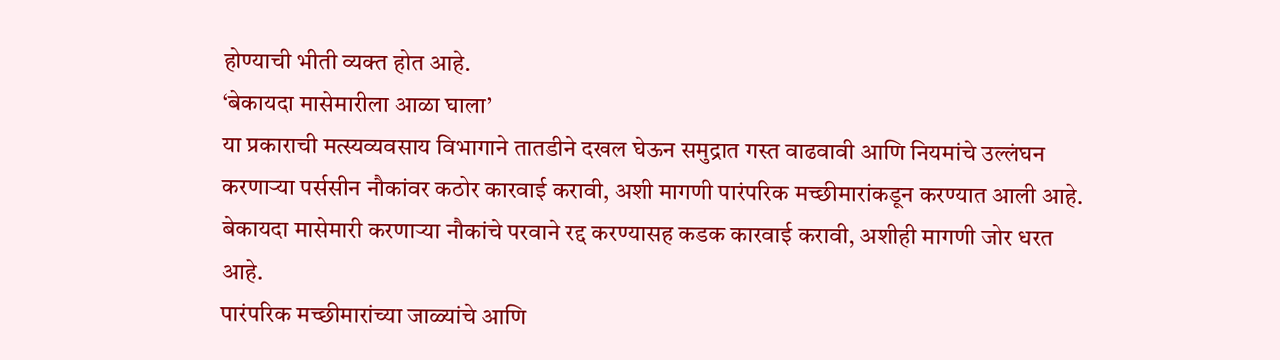होण्याची भीती व्यक्त होत आहे.
‘बेकायदा मासेमारीला आळा घाला’
या प्रकाराची मत्स्यव्यवसाय विभागाने तातडीने दखल घेऊन समुद्रात गस्त वाढवावी आणि नियमांचे उल्लंघन करणाऱ्या पर्ससीन नौकांवर कठोर कारवाई करावी, अशी मागणी पारंपरिक मच्छीमारांकडून करण्यात आली आहे. बेकायदा मासेमारी करणाऱ्या नौकांचे परवाने रद्द करण्यासह कडक कारवाई करावी, अशीही मागणी जोर धरत आहे.
पारंपरिक मच्छीमारांच्या जाळ्यांचे आणि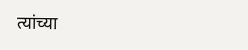त्यांच्या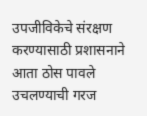उपजीविकेचे संरक्षण करण्यासाठी प्रशासनाने आता ठोस पावले उचलण्याची गरज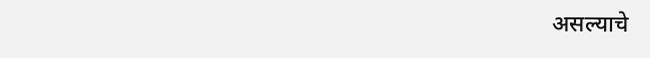असल्याचे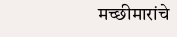मच्छीमारांचे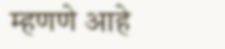म्हणणे आहे